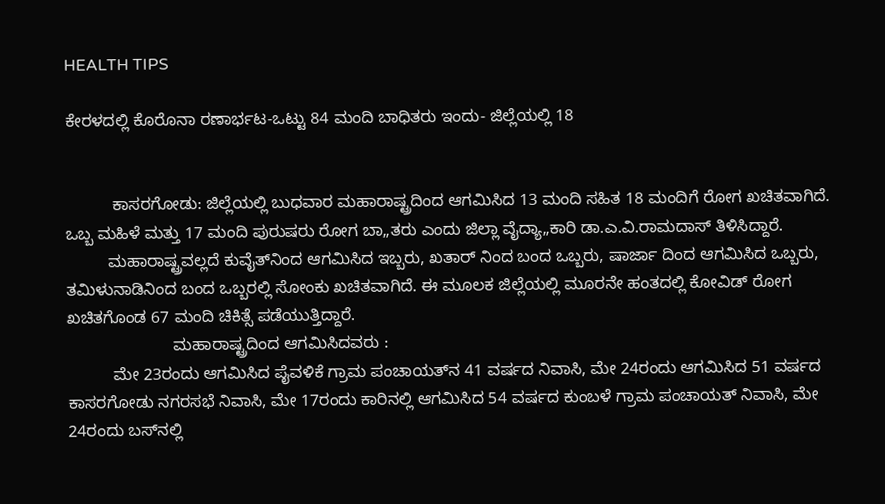HEALTH TIPS

ಕೇರಳದಲ್ಲಿ ಕೊರೊನಾ ರಣಾರ್ಭಟ-ಒಟ್ಟು 84 ಮಂದಿ ಬಾಧಿತರು ಇಂದು- ಜಿಲ್ಲೆಯಲ್ಲಿ 18


          ಕಾಸರಗೋಡು: ಜಿಲ್ಲೆಯಲ್ಲಿ ಬುಧವಾರ ಮಹಾರಾಷ್ಟ್ರದಿಂದ ಆಗಮಿಸಿದ 13 ಮಂದಿ ಸಹಿತ 18 ಮಂದಿಗೆ ರೋಗ ಖಚಿತವಾಗಿದೆ. ಒಬ್ಬ ಮಹಿಳೆ ಮತ್ತು 17 ಮಂದಿ ಪುರುಷರು ರೋಗ ಬಾ„ತರು ಎಂದು ಜಿಲ್ಲಾ ವೈದ್ಯಾ„ಕಾರಿ ಡಾ.ಎ.ವಿ.ರಾಮದಾಸ್ ತಿಳಿಸಿದ್ದಾರೆ.
         ಮಹಾರಾಷ್ಟ್ರವಲ್ಲದೆ ಕುವೈತ್‍ನಿಂದ ಆಗಮಿಸಿದ ಇಬ್ಬರು, ಖತಾರ್ ನಿಂದ ಬಂದ ಒಬ್ಬರು, ಷಾರ್ಜಾ ದಿಂದ ಆಗಮಿಸಿದ ಒಬ್ಬರು, ತಮಿಳುನಾಡಿನಿಂದ ಬಂದ ಒಬ್ಬರಲ್ಲಿ ಸೋಂಕು ಖಚಿತವಾಗಿದೆ. ಈ ಮೂಲಕ ಜಿಲ್ಲೆಯಲ್ಲಿ ಮೂರನೇ ಹಂತದಲ್ಲಿ ಕೋವಿಡ್ ರೋಗ ಖಚಿತಗೊಂಡ 67 ಮಂದಿ ಚಿಕಿತ್ಸೆ ಪಡೆಯುತ್ತಿದ್ದಾರೆ.
                       ಮಹಾರಾಷ್ಟ್ರದಿಂದ ಆಗಮಿಸಿದವರು :
          ಮೇ 23ರಂದು ಆಗಮಿಸಿದ ಪೈವಳಿಕೆ ಗ್ರಾಮ ಪಂಚಾಯತ್‍ನ 41 ವರ್ಷದ ನಿವಾಸಿ, ಮೇ 24ರಂದು ಆಗಮಿಸಿದ 51 ವರ್ಷದ ಕಾಸರಗೋಡು ನಗರಸಭೆ ನಿವಾಸಿ, ಮೇ 17ರಂದು ಕಾರಿನಲ್ಲಿ ಆಗಮಿಸಿದ 54 ವರ್ಷದ ಕುಂಬಳೆ ಗ್ರಾಮ ಪಂಚಾಯತ್ ನಿವಾಸಿ, ಮೇ 24ರಂದು ಬಸ್‍ನಲ್ಲಿ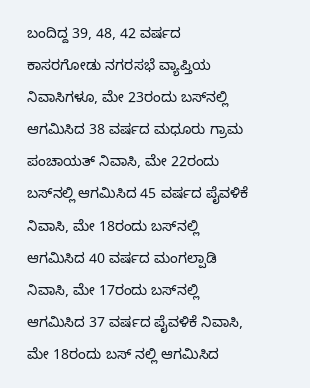ಬಂದಿದ್ದ 39, 48, 42 ವರ್ಷದ ಕಾಸರಗೋಡು ನಗರಸಭೆ ವ್ಯಾಪ್ತಿಯ ನಿವಾಸಿಗಳೂ, ಮೇ 23ರಂದು ಬಸ್‍ನಲ್ಲಿ ಆಗಮಿಸಿದ 38 ವರ್ಷದ ಮಧೂರು ಗ್ರಾಮ ಪಂಚಾಯತ್ ನಿವಾಸಿ, ಮೇ 22ರಂದು ಬಸ್‍ನಲ್ಲಿ ಆಗಮಿಸಿದ 45 ವರ್ಷದ ಪೈವಳಿಕೆ ನಿವಾಸಿ, ಮೇ 18ರಂದು ಬಸ್‍ನಲ್ಲಿ ಆಗಮಿಸಿದ 40 ವರ್ಷದ ಮಂಗಲ್ಪಾಡಿ ನಿವಾಸಿ, ಮೇ 17ರಂದು ಬಸ್‍ನಲ್ಲಿ ಆಗಮಿಸಿದ 37 ವರ್ಷದ ಪೈವಳಿಕೆ ನಿವಾಸಿ, ಮೇ 18ರಂದು ಬಸ್ ನಲ್ಲಿ ಆಗಮಿಸಿದ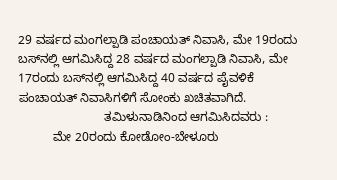29 ವರ್ಷದ ಮಂಗಲ್ಪಾಡಿ ಪಂಚಾಯತ್ ನಿವಾಸಿ, ಮೇ 19ರಂದು ಬಸ್‍ನಲ್ಲಿ ಆಗಮಿಸಿದ್ದ 28 ವರ್ಷದ ಮಂಗಲ್ಪಾಡಿ ನಿವಾಸಿ, ಮೇ 17ರಂದು ಬಸ್‍ನಲ್ಲಿ ಆಗಮಿಸಿದ್ದ 40 ವರ್ಷದ ಪೈವಳಿಕೆ ಪಂಚಾಯತ್ ನಿವಾಸಿಗಳಿಗೆ ಸೋಂಕು ಖಚಿತವಾಗಿದೆ.
                         ತಮಿಳುನಾಡಿನಿಂದ ಆಗಮಿಸಿದವರು :
          ಮೇ 20ರಂದು ಕೋಡೋಂ-ಬೇಳೂರು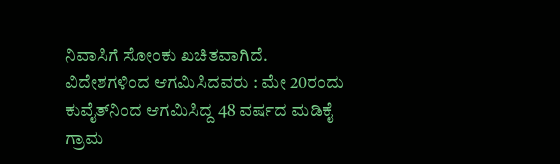ನಿವಾಸಿಗೆ ಸೋಂಕು ಖಚಿತವಾಗಿದೆ. ವಿದೇಶಗಳಿಂದ ಆಗಮಿಸಿದವರು : ಮೇ 20ರಂದು ಕುವೈತ್‍ನಿಂದ ಆಗಮಿಸಿದ್ದ 48 ವರ್ಷದ ಮಡಿಕೈ ಗ್ರಾಮ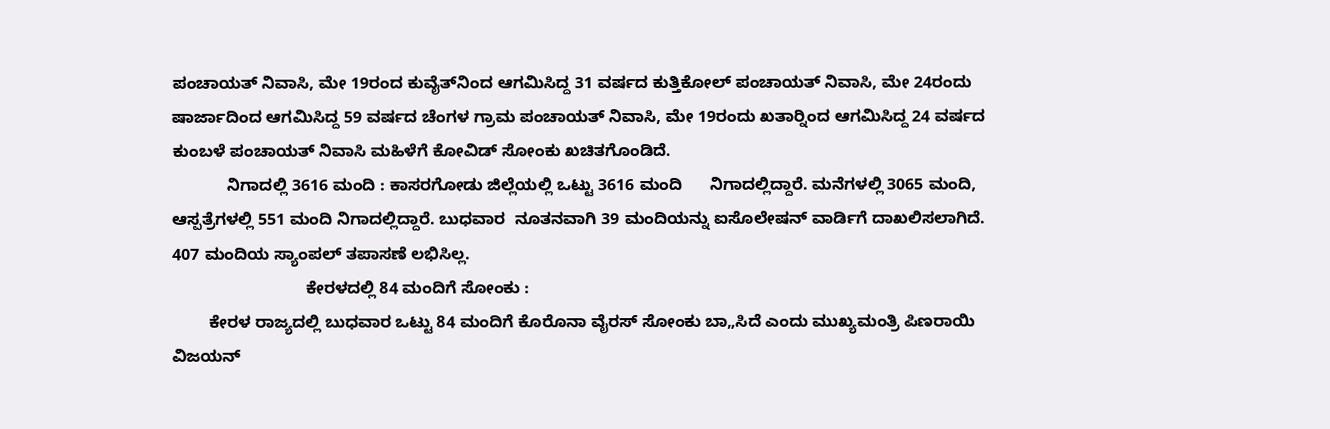ಪಂಚಾಯತ್ ನಿವಾಸಿ, ಮೇ 19ರಂದ ಕುವೈತ್‍ನಿಂದ ಆಗಮಿಸಿದ್ದ 31 ವರ್ಷದ ಕುತ್ತಿಕೋಲ್ ಪಂಚಾಯತ್ ನಿವಾಸಿ, ಮೇ 24ರಂದು ಷಾರ್ಜಾದಿಂದ ಆಗಮಿಸಿದ್ದ 59 ವರ್ಷದ ಚೆಂಗಳ ಗ್ರಾಮ ಪಂಚಾಯತ್ ನಿವಾಸಿ, ಮೇ 19ರಂದು ಖತಾರ್‍ನಿಂದ ಆಗಮಿಸಿದ್ದ 24 ವರ್ಷದ ಕುಂಬಳೆ ಪಂಚಾಯತ್ ನಿವಾಸಿ ಮಹಿಳೆಗೆ ಕೋವಿಡ್ ಸೋಂಕು ಖಚಿತಗೊಂಡಿದೆ.
            ನಿಗಾದಲ್ಲಿ 3616 ಮಂದಿ : ಕಾಸರಗೋಡು ಜಿಲ್ಲೆಯಲ್ಲಿ ಒಟ್ಟು 3616 ಮಂದಿ      ನಿಗಾದಲ್ಲಿದ್ದಾರೆ. ಮನೆಗಳಲ್ಲಿ 3065 ಮಂದಿ, ಆಸ್ಪತ್ರೆಗಳಲ್ಲಿ 551 ಮಂದಿ ನಿಗಾದಲ್ಲಿದ್ದಾರೆ. ಬುಧವಾರ  ನೂತನವಾಗಿ 39 ಮಂದಿಯನ್ನು ಐಸೊಲೇಷನ್ ವಾರ್ಡಿಗೆ ದಾಖಲಿಸಲಾಗಿದೆ. 407 ಮಂದಿಯ ಸ್ಯಾಂಪಲ್ ತಪಾಸಣೆ ಲಭಿಸಿಲ್ಲ.
                             ಕೇರಳದಲ್ಲಿ 84 ಮಂದಿಗೆ ಸೋಂಕು :
        ಕೇರಳ ರಾಜ್ಯದಲ್ಲಿ ಬುಧವಾರ ಒಟ್ಟು 84 ಮಂದಿಗೆ ಕೊರೊನಾ ವೈರಸ್ ಸೋಂಕು ಬಾ„ಸಿದೆ ಎಂದು ಮುಖ್ಯಮಂತ್ರಿ ಪಿಣರಾಯಿ ವಿಜಯನ್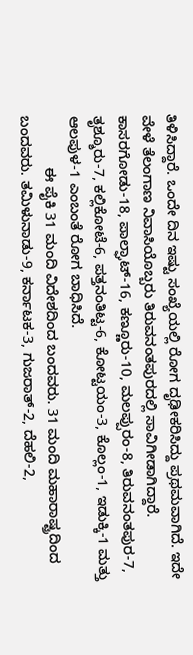ತಿಳಿಸಿದ್ದಾರೆ. ಒಂದೇ ದಿನ ಇಷ್ಟು ಸಂಖ್ಯೆಯಲ್ಲಿ ರೋಗ ದೃಢೀಕರಿಸಿದ್ದು ಪ್ರಥಮವಾಗಿದೆ. ಇದೇ ವೇಳೆ ತೆಲಂಗಾಣ ನಿವಾಸಿಯೊಬ್ಬರು ತಿರುವನಂತಪುರದಲ್ಲಿ ಸಾವಿಗೀಡಾಗಿದ್ದಾರೆ. ಕಾಸರಗೋಡು-18, ಪಾಲ್ಘಾಟ್-16, ಕಣ್ಣೂರು-10, ಮಲಪ್ಪುರಂ-8, ತಿರುವನಂತಪುರ-7, ತೃಶ್ಶೂರು-7, ಕಲ್ಲಿಕೋಟೆ-6, ಪತ್ತನಂತಿಟ್ಟ-6, ಕೋಟ್ಟಯಂ-3, ಕೊಲ್ಲಂ-1, ಇಡುಕ್ಕಿ-1 ಮತ್ತು ಆಲಪುಳ-1 ಎಂಬಂತೆ ರೋಗ ಬಾಧಿಸಿದೆ.
             ಈ ಪೈಕಿ 31 ಮಂದಿ ವಿದೇಶದಿಂದ ಬಂದವರು. 31 ಮಂದಿ ಮಹಾರಾಷ್ಟ್ರದಿಂದ ಬಂದವರು. ತಮಿಳುನಾಡು-9, ಕರ್ನಾಟಕ-3, ಗುಜರಾತ್-2, ದೆಹಲಿ-2,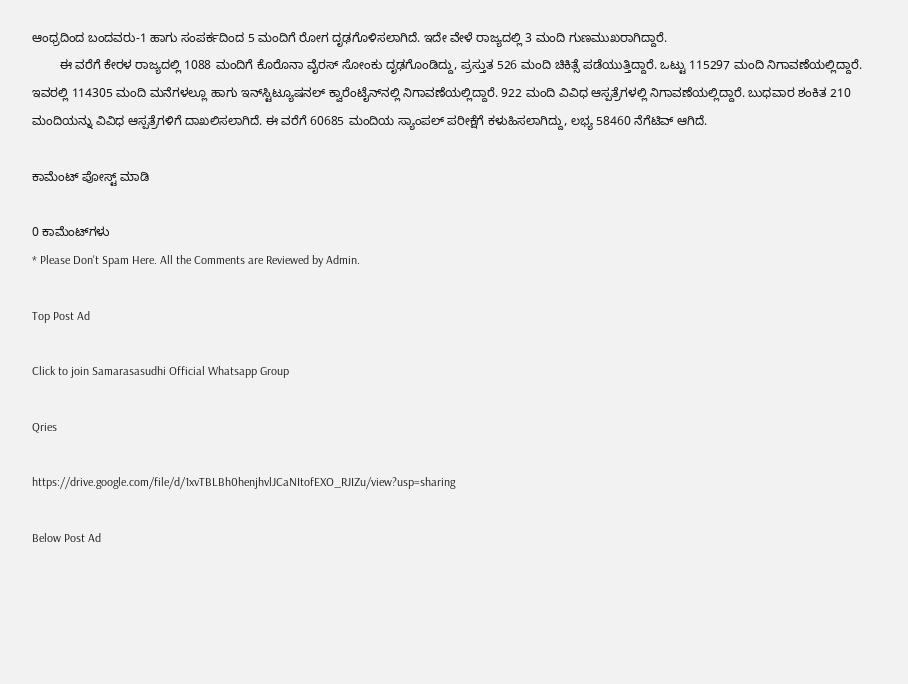ಆಂಧ್ರದಿಂದ ಬಂದವರು-1 ಹಾಗು ಸಂಪರ್ಕದಿಂದ 5 ಮಂದಿಗೆ ರೋಗ ದೃಢಗೊಳಿಸಲಾಗಿದೆ. ಇದೇ ವೇಳೆ ರಾಜ್ಯದಲ್ಲಿ 3 ಮಂದಿ ಗುಣಮುಖರಾಗಿದ್ದಾರೆ.
        ಈ ವರೆಗೆ ಕೇರಳ ರಾಜ್ಯದಲ್ಲಿ 1088 ಮಂದಿಗೆ ಕೊರೊನಾ ವೈರಸ್ ಸೋಂಕು ದೃಢಗೊಂಡಿದ್ದು, ಪ್ರಸ್ತುತ 526 ಮಂದಿ ಚಿಕಿತ್ಸೆ ಪಡೆಯುತ್ತಿದ್ದಾರೆ. ಒಟ್ಟು 115297 ಮಂದಿ ನಿಗಾವಣೆಯಲ್ಲಿದ್ದಾರೆ. ಇವರಲ್ಲಿ 114305 ಮಂದಿ ಮನೆಗಳಲ್ಲೂ ಹಾಗು ಇನ್‍ಸ್ಟಿಟ್ಯೂಷನಲ್ ಕ್ವಾರೆಂಟೈನ್‍ನಲ್ಲಿ ನಿಗಾವಣೆಯಲ್ಲಿದ್ದಾರೆ. 922 ಮಂದಿ ವಿವಿಧ ಆಸ್ಪತ್ರೆಗಳಲ್ಲಿ ನಿಗಾವಣೆಯಲ್ಲಿದ್ದಾರೆ. ಬುಧವಾರ ಶಂಕಿತ 210 ಮಂದಿಯನ್ನು ವಿವಿಧ ಆಸ್ಪತ್ರೆಗಳಿಗೆ ದಾಖಲಿಸಲಾಗಿದೆ. ಈ ವರೆಗೆ 60685 ಮಂದಿಯ ಸ್ಯಾಂಪಲ್ ಪರೀಕ್ಷೆಗೆ ಕಳುಹಿಸಲಾಗಿದ್ದು, ಲಭ್ಯ 58460 ನೆಗೆಟಿವ್ ಆಗಿದೆ.

ಕಾಮೆಂಟ್‌‌ ಪೋಸ್ಟ್‌ ಮಾಡಿ

0 ಕಾಮೆಂಟ್‌ಗಳು
* Please Don't Spam Here. All the Comments are Reviewed by Admin.

Top Post Ad

Click to join Samarasasudhi Official Whatsapp Group

Qries

https://drive.google.com/file/d/1xvTBLBh0henjhvlJCaNItofEXO_RJIZu/view?usp=sharing

Below Post Ad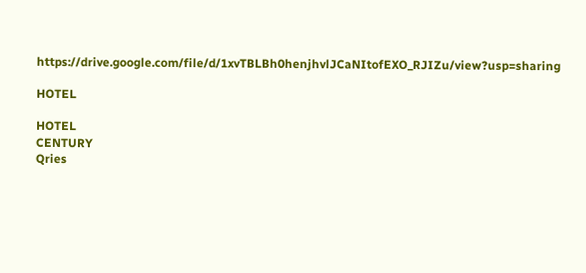https://drive.google.com/file/d/1xvTBLBh0henjhvlJCaNItofEXO_RJIZu/view?usp=sharing

HOTEL

HOTEL
CENTURY
Qries